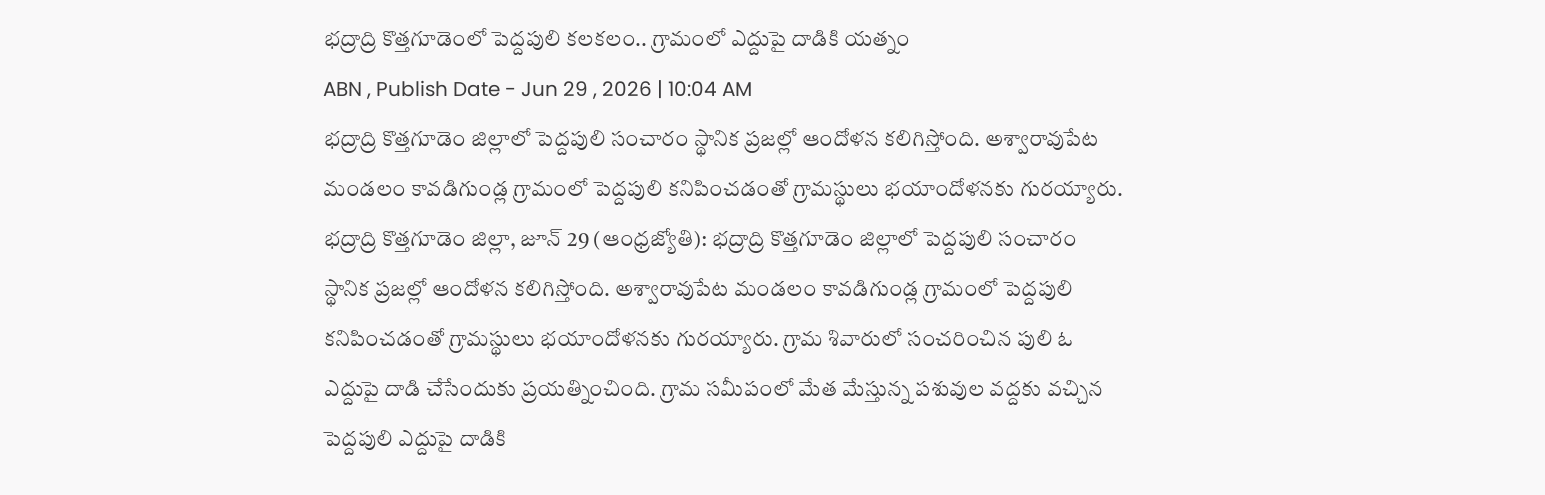భద్రాద్రి కొత్తగూడెంలో పెద్దపులి కలకలం.. గ్రామంలో ఎద్దుపై దాడికి యత్నం
ABN , Publish Date - Jun 29 , 2026 | 10:04 AM
భద్రాద్రి కొత్తగూడెం జిల్లాలో పెద్దపులి సంచారం స్థానిక ప్రజల్లో ఆందోళన కలిగిస్తోంది. అశ్వారావుపేట మండలం కావడిగుండ్ల గ్రామంలో పెద్దపులి కనిపించడంతో గ్రామస్థులు భయాందోళనకు గురయ్యారు.
భద్రాద్రి కొత్తగూడెం జిల్లా, జూన్ 29 (ఆంధ్రజ్యోతి): భద్రాద్రి కొత్తగూడెం జిల్లాలో పెద్దపులి సంచారం స్థానిక ప్రజల్లో ఆందోళన కలిగిస్తోంది. అశ్వారావుపేట మండలం కావడిగుండ్ల గ్రామంలో పెద్దపులి కనిపించడంతో గ్రామస్థులు భయాందోళనకు గురయ్యారు. గ్రామ శివారులో సంచరించిన పులి ఓ ఎద్దుపై దాడి చేసేందుకు ప్రయత్నించింది. గ్రామ సమీపంలో మేత మేస్తున్న పశువుల వద్దకు వచ్చిన పెద్దపులి ఎద్దుపై దాడికి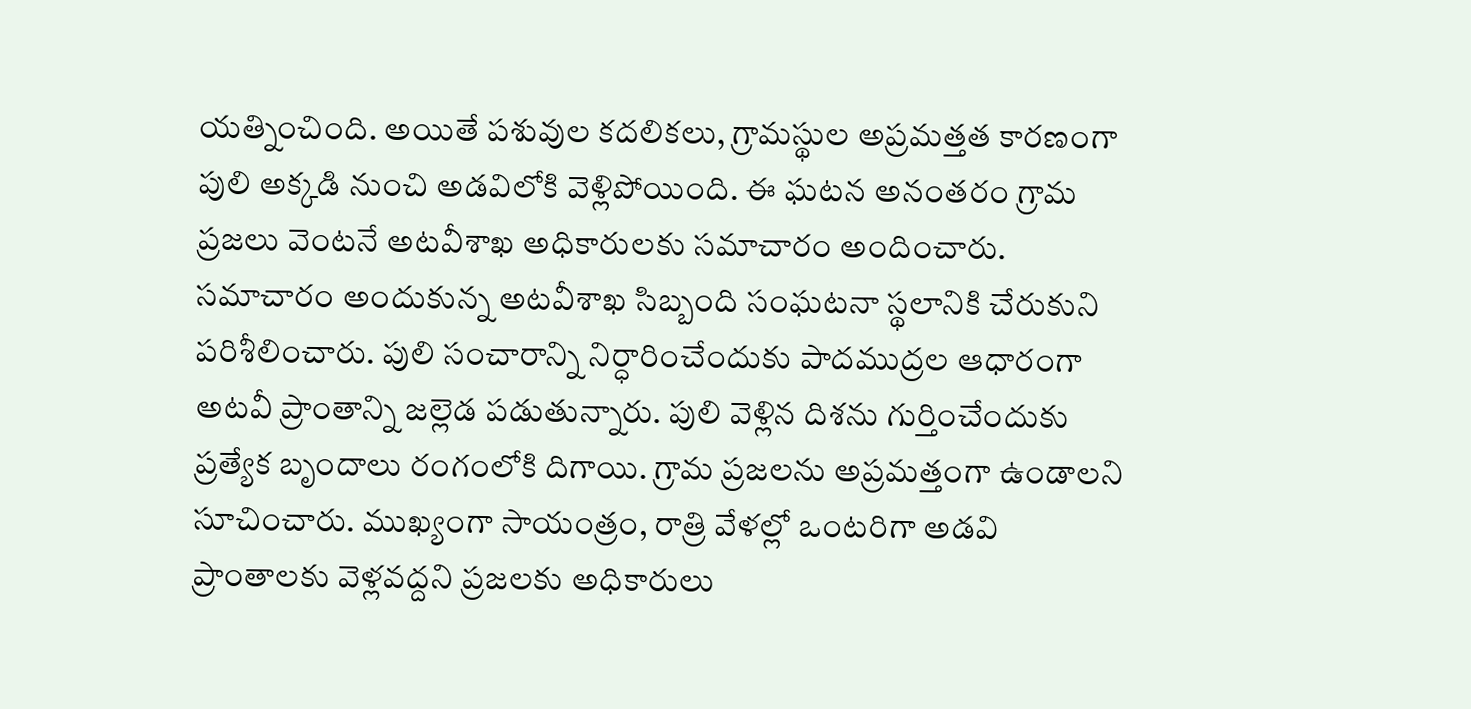యత్నించింది. అయితే పశువుల కదలికలు, గ్రామస్థుల అప్రమత్తత కారణంగా పులి అక్కడి నుంచి అడవిలోకి వెళ్లిపోయింది. ఈ ఘటన అనంతరం గ్రామ ప్రజలు వెంటనే అటవీశాఖ అధికారులకు సమాచారం అందించారు.
సమాచారం అందుకున్న అటవీశాఖ సిబ్బంది సంఘటనా స్థలానికి చేరుకుని పరిశీలించారు. పులి సంచారాన్ని నిర్ధారించేందుకు పాదముద్రల ఆధారంగా అటవీ ప్రాంతాన్ని జల్లెడ పడుతున్నారు. పులి వెళ్లిన దిశను గుర్తించేందుకు ప్రత్యేక బృందాలు రంగంలోకి దిగాయి. గ్రామ ప్రజలను అప్రమత్తంగా ఉండాలని సూచించారు. ముఖ్యంగా సాయంత్రం, రాత్రి వేళల్లో ఒంటరిగా అడవి ప్రాంతాలకు వెళ్లవద్దని ప్రజలకు అధికారులు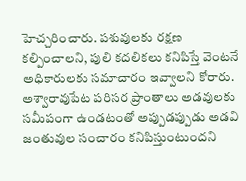హెచ్చరించారు. పశువులకు రక్షణ కల్పించాలని, పులి కదలికలు కనిపిస్తే వెంటనే అధికారులకు సమాచారం ఇవ్వాలని కోరారు.
అశ్వారావుపేట పరిసర ప్రాంతాలు అడవులకు సమీపంగా ఉండటంతో అప్పుడప్పుడు అడవి జంతువుల సంచారం కనిపిస్తుంటుందని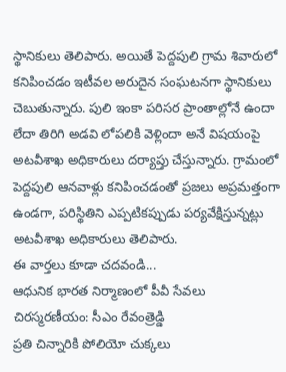స్థానికులు తెలిపారు. అయితే పెద్దపులి గ్రామ శివారులో కనిపించడం ఇటీవల అరుదైన సంఘటనగా స్థానికులు చెబుతున్నారు. పులి ఇంకా పరిసర ప్రాంతాల్లోనే ఉందా లేదా తిరిగి అడవి లోపలికి వెళ్లిందా అనే విషయంపై అటవీశాఖ అధికారులు దర్యాప్తు చేస్తున్నారు. గ్రామంలో పెద్దపులి ఆనవాళ్లు కనిపించడంతో ప్రజలు అప్రమత్తంగా ఉండగా, పరిస్థితిని ఎప్పటికప్పుడు పర్యవేక్షిస్తున్నట్లు అటవీశాఖ అధికారులు తెలిపారు.
ఈ వార్తలు కూడా చదవండి...
ఆధునిక భారత నిర్మాణంలో పీవీ సేవలు చిరస్మరణీయం: సీఎం రేవంత్రెడ్డి
ప్రతి చిన్నారికి పోలియో చుక్కలు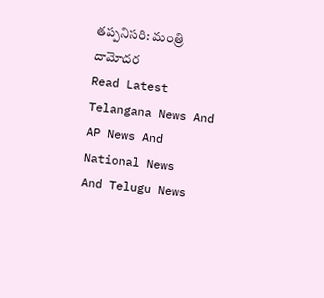తప్పనిసరి: మంత్రి దామోదర
Read Latest Telangana News And AP News And National News
And Telugu News